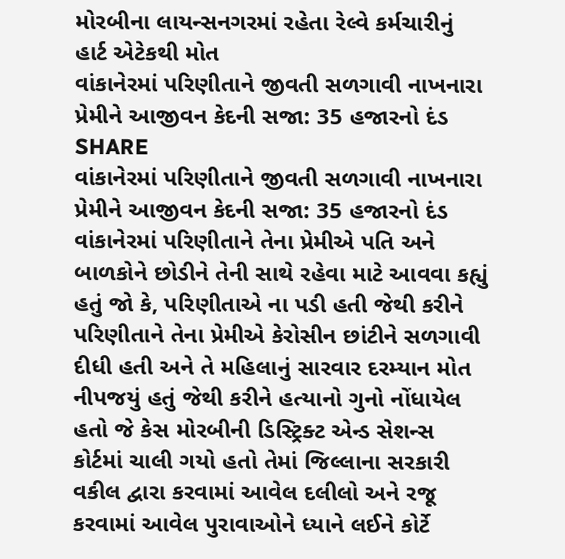મોરબીના લાયન્સનગરમાં રહેતા રેલ્વે કર્મચારીનું હાર્ટ એટેકથી મોત
વાંકાનેરમાં પરિણીતાને જીવતી સળગાવી નાખનારા પ્રેમીને આજીવન કેદની સજા: 35 હજારનો દંડ
SHARE
વાંકાનેરમાં પરિણીતાને જીવતી સળગાવી નાખનારા પ્રેમીને આજીવન કેદની સજા: 35 હજારનો દંડ
વાંકાનેરમાં પરિણીતાને તેના પ્રેમીએ પતિ અને બાળકોને છોડીને તેની સાથે રહેવા માટે આવવા કહ્યું હતું જો કે, પરિણીતાએ ના પડી હતી જેથી કરીને પરિણીતાને તેના પ્રેમીએ કેરોસીન છાંટીને સળગાવી દીધી હતી અને તે મહિલાનું સારવાર દરમ્યાન મોત નીપજયું હતું જેથી કરીને હત્યાનો ગુનો નોંધાયેલ હતો જે કેસ મોરબીની ડિસ્ટ્રિક્ટ એન્ડ સેશન્સ કોર્ટમાં ચાલી ગયો હતો તેમાં જિલ્લાના સરકારી વકીલ દ્વારા કરવામાં આવેલ દલીલો અને રજૂ કરવામાં આવેલ પુરાવાઓને ધ્યાને લઈને કોર્ટે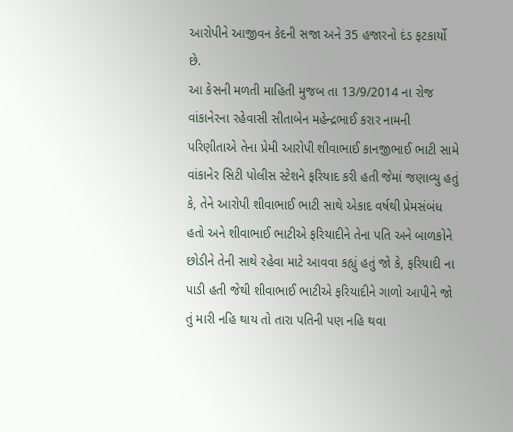આરોપીને આજીવન કેદની સજા અને 35 હજારનો દંડ ફટકાર્યો છે.
આ કેસની મળતી માહિતી મુજબ તા 13/9/2014 ના રોજ વાંકાનેરના રહેવાસી સીતાબેન મહેન્દ્રભાઈ કરાર નામની પરિણીતાએ તેના પ્રેમી આરોપી શીવાભાઈ કાનજીભાઈ ભાટી સામે વાંકાનેર સિટી પોલીસ સ્ટેશને ફરિયાદ કરી હતી જેમાં જણાવ્યુ હતું કે, તેને આરોપી શીવાભાઈ ભાટી સાથે એકાદ વર્ષથી પ્રેમસંબંધ હતો અને શીવાભાઈ ભાટીએ ફરિયાદીને તેના પતિ અને બાળકોને છોડીને તેની સાથે રહેવા માટે આવવા કહ્યું હતું જો કે, ફરિયાદી ના પાડી હતી જેથી શીવાભાઈ ભાટીએ ફરિયાદીને ગાળો આપીને જો તું મારી નહિ થાય તો તારા પતિની પણ નહિ થવા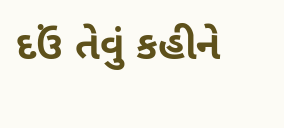દઉં તેવું કહીને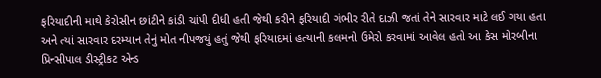ફરિયાદીની માથે કેરોસીન છાંટીને કાંડી ચાંપી દીધી હતી જેથી કરીને ફરિયાદી ગંભીર રીતે દાઝી જતાં તેને સારવાર માટે લઈ ગયા હતા અને ત્યાં સારવાર દરમ્યાન તેનું મોત નીપજયું હતું જેથી ફરિયાદમાં હત્યાની કલમનો ઉમેરો કરવામાં આવેલ હતો આ કેસ મોરબીના પ્રિન્સીપાલ ડીસ્ટ્રીકટ એન્ડ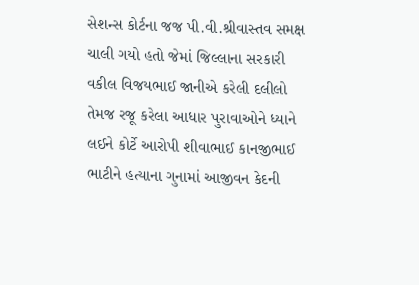સેશન્સ કોર્ટના જજ પી.વી.શ્રીવાસ્તવ સમક્ષ ચાલી ગયો હતો જેમાં જિલ્લાના સરકારી વકીલ વિજયભાઈ જાનીએ કરેલી દલીલો તેમજ રજૂ કરેલા આધાર પુરાવાઓને ધ્યાને લઈને કોર્ટે આરોપી શીવાભાઈ કાનજીભાઈ ભાટીને હત્યાના ગુનામાં આજીવન કેદની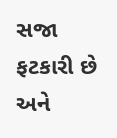સજા ફટકારી છે અને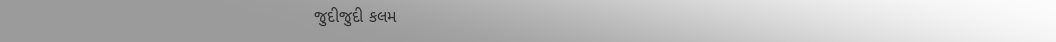જુદીજુદી કલમ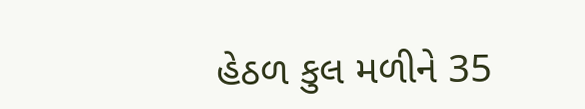હેઠળ કુલ મળીને 35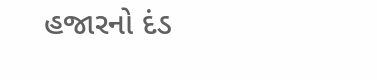હજારનો દંડ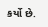કર્યો છે.